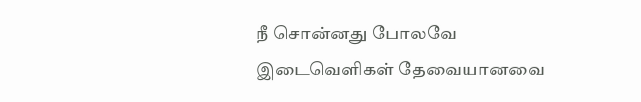நீ சொன்னது போலவே
இடைவெளிகள் தேவையானவை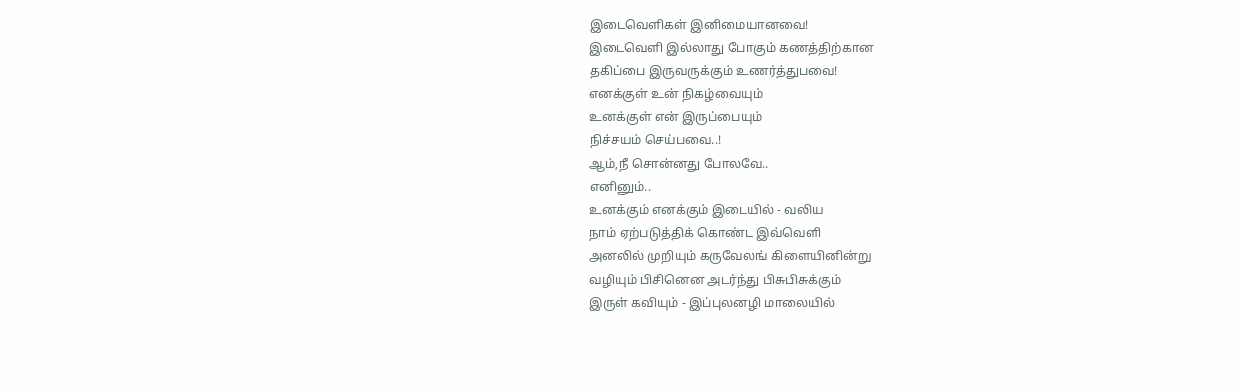இடைவெளிகள் இனிமையானவை!
இடைவெளி இல்லாது போகும் கணத்திற்கான
தகிப்பை இருவருக்கும் உணர்த்துபவை!
எனக்குள் உன் நிகழ்வையும்
உனக்குள் என் இருப்பையும்
நிச்சயம் செய்பவை..!
ஆம்,நீ சொன்னது போலவே..
எனினும்..
உனக்கும் எனக்கும் இடையில் - வலிய
நாம் ஏற்படுத்திக் கொண்ட இவ்வெளி
அனலில் முறியும் கருவேலங் கிளையினின்று
வழியும் பிசினென அடர்ந்து பிசுபிசுக்கும்
இருள் கவியும் - இப்புலனழி மாலையில்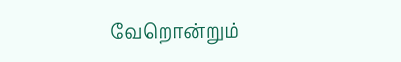வேறொன்றும்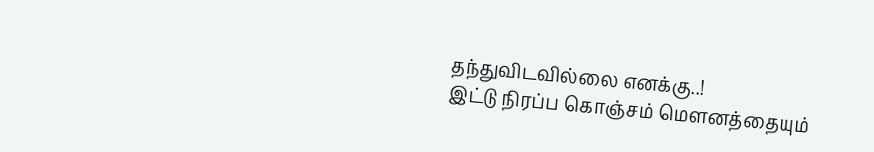தந்துவிடவில்லை எனக்கு..!
இட்டு நிரப்ப கொஞ்சம் மௌனத்தையும்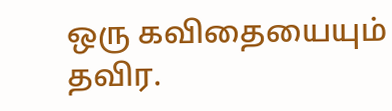ஒரு கவிதையையும் தவிர.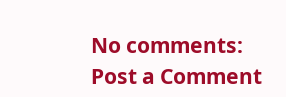No comments:
Post a Comment